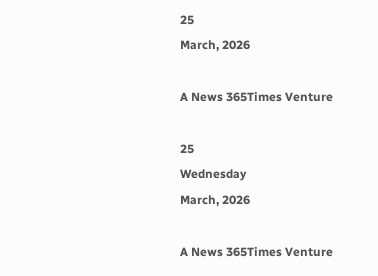25
March, 2026

A News 365Times Venture

25
Wednesday
March, 2026

A News 365Times Venture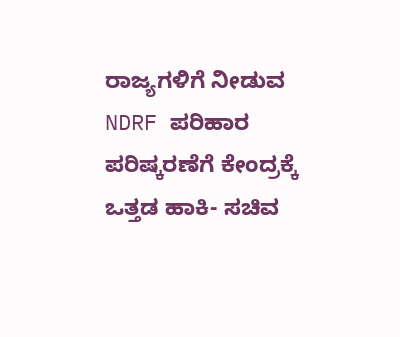ರಾಜ್ಯಗಳಿಗೆ ನೀಡುವ NDRF ಪರಿಹಾರ ಪರಿಷ್ಕರಣೆಗೆ ಕೇಂದ್ರಕ್ಕೆ ಒತ್ತಡ ಹಾಕಿ- ಸಚಿವ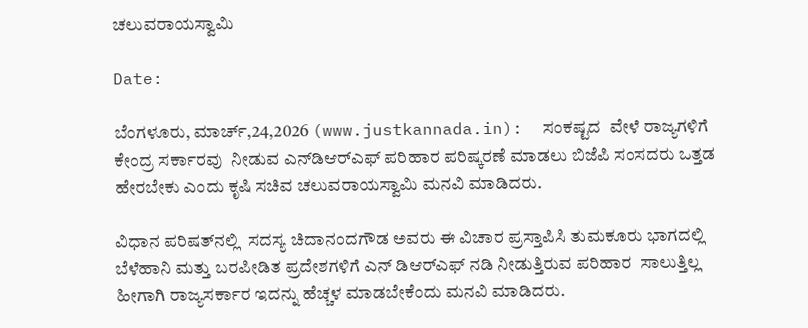ಚಲುವರಾಯಸ್ವಾಮಿ

Date:

ಬೆಂಗಳೂರು, ಮಾರ್ಚ್,24,2026 (www.justkannada.in):  ಸಂಕಷ್ಟದ  ವೇಳೆ ರಾಜ್ಯಗಳಿಗೆ ಕೇಂದ್ರ ಸರ್ಕಾರವು  ನೀಡುವ ಎನ್‌ಡಿಆರ್‌ಎಫ್‌ ಪರಿಹಾರ ಪರಿಷ್ಕರಣೆ ಮಾಡಲು ಬಿಜೆಪಿ ಸಂಸದರು ಒತ್ತಡ  ಹೇರಬೇಕು ಎಂದು ಕೃಷಿ ಸಚಿವ ಚಲುವರಾಯಸ್ವಾಮಿ ಮನವಿ ಮಾಡಿದರು.

ವಿಧಾನ ಪರಿಷತ್‌ನಲ್ಲಿ  ಸದಸ್ಯ ಚಿದಾನಂದಗೌಡ ಅವರು ಈ ವಿಚಾರ ಪ್ರಸ್ತಾಪಿಸಿ ತುಮಕೂರು ಭಾಗದಲ್ಲಿ ಬೆಳೆಹಾನಿ ಮತ್ತು ಬರಪೀಡಿತ ಪ್ರದೇಶಗಳಿಗೆ ಎನ್‌ ಡಿಆರ್‌ಎಫ್‌ ನಡಿ ನೀಡುತ್ತಿರುವ ಪರಿಹಾರ  ಸಾಲುತ್ತಿಲ್ಲ ಹೀಗಾಗಿ ರಾಜ್ಯಸರ್ಕಾರ ಇದನ್ನು ಹೆಚ್ಚಳ ಮಾಡಬೇಕೆಂದು ಮನವಿ ಮಾಡಿದರು.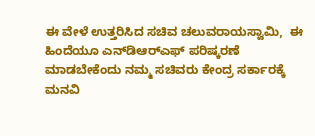ಈ ವೇಳೆ ಉತ್ತರಿಸಿದ ಸಚಿವ ಚಲುವರಾಯಸ್ವಾಮಿ,  ಈ ಹಿಂದೆಯೂ ಎನ್‌ಡಿಆರ್‌ಎಫ್‌ ಪರಿಷ್ಕರಣೆ ಮಾಡಬೇಕೆಂದು ನಮ್ಮ ಸಚಿವರು ಕೇಂದ್ರ ಸರ್ಕಾರಕ್ಕೆ ಮನವಿ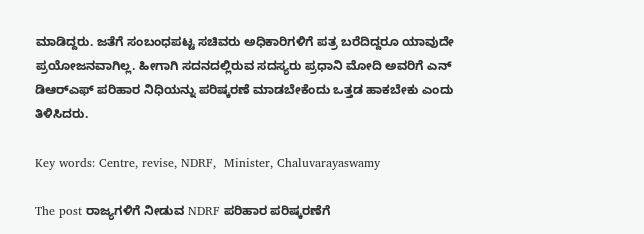ಮಾಡಿದ್ದರು. ಜತೆಗೆ ಸಂಬಂಧಪಟ್ಟ ಸಚಿವರು ಅಧಿಕಾರಿಗಳಿಗೆ ಪತ್ರ ಬರೆದಿದ್ದರೂ ಯಾವುದೇ ಪ್ರಯೋಜನವಾಗಿಲ್ಲ. ಹೀಗಾಗಿ ಸದನದಲ್ಲಿರುವ ಸದಸ್ಯರು ಪ್ರಧಾನಿ ಮೋದಿ ಅವರಿಗೆ ಎನ್‌ ಡಿಆರ್‌ಎಫ್‌ ಪರಿಹಾರ ನಿಧಿಯನ್ನು ಪರಿಷ್ಕರಣೆ ಮಾಡಬೇಕೆಂದು ಒತ್ತಡ ಹಾಕಬೇಕು ಎಂದು ತಿಳಿಸಿದರು.

Key words: Centre, revise, NDRF,  Minister, Chaluvarayaswamy

The post ರಾಜ್ಯಗಳಿಗೆ ನೀಡುವ NDRF ಪರಿಹಾರ ಪರಿಷ್ಕರಣೆಗೆ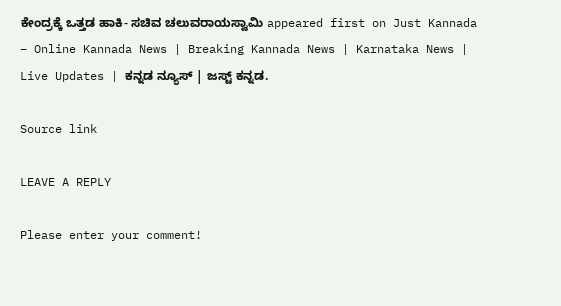ಕೇಂದ್ರಕ್ಕೆ ಒತ್ತಡ ಹಾಕಿ- ಸಚಿವ ಚಲುವರಾಯಸ್ವಾಮಿ appeared first on Just Kannada – Online Kannada News | Breaking Kannada News | Karnataka News | Live Updates | ಕನ್ನಡ ನ್ಯೂಸ್ | ಜಸ್ಟ್ ಕನ್ನಡ.

Source link

LEAVE A REPLY

Please enter your comment!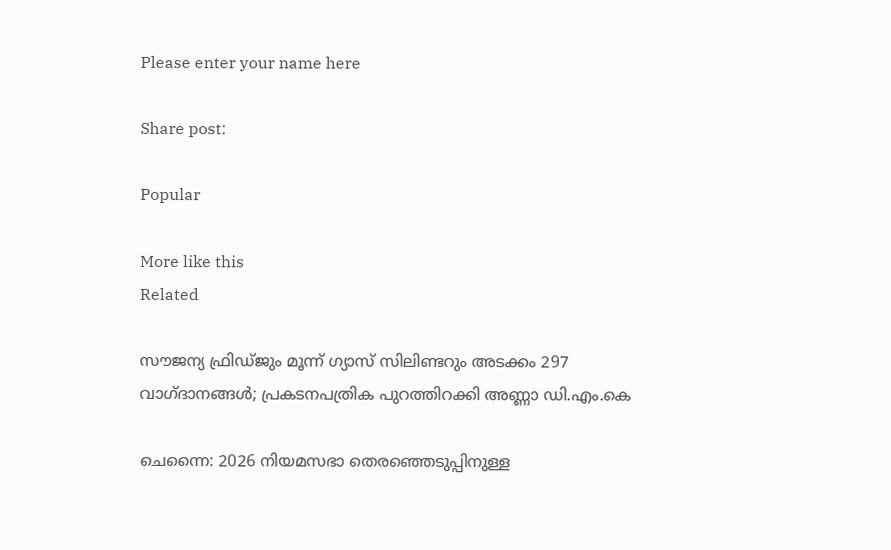Please enter your name here

Share post:

Popular

More like this
Related

സൗജന്യ ഫ്രിഡ്ജും മൂന്ന് ഗ്യാസ് സിലിണ്ടറും അടക്കം 297 വാഗ്ദാനങ്ങള്‍; പ്രകടനപത്രിക പുറത്തിറക്കി അണ്ണാ ഡി.എം.കെ

ചെന്നൈ: 2026 നിയമസഭാ തെരഞ്ഞെടുപ്പിനുള്ള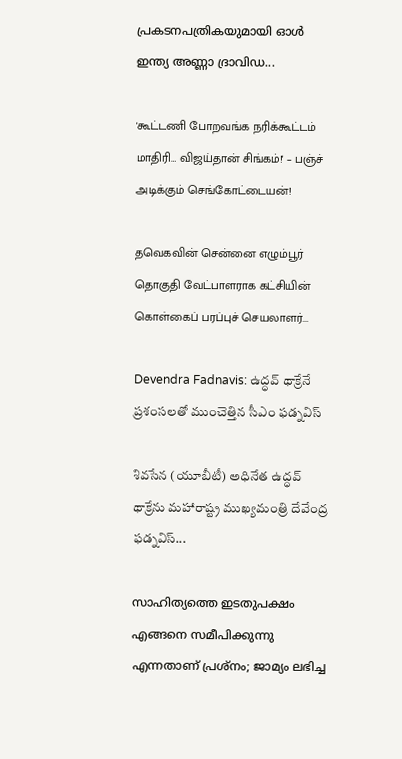പ്രകടനപത്രികയുമായി ഓള്‍ ഇന്ത്യ അണ്ണാ ദ്രാവിഡ...

'கூட்டணி போறவங்க நரிக்கூட்டம் மாதிரி… விஜய்தான் சிங்கம்!' – பஞ்ச் அடிக்கும் செங்கோட்டையன்!

தவெகவின் சென்னை எழும்பூர் தொகுதி வேட்பாளராக கட்சியின் கொள்கைப் பரப்புச் செயலாளர்...

Devendra Fadnavis: ఉద్ధవ్ థాక్రేనే ప్రశంసలతో ముంచెత్తిన సీఎం ఫడ్నవిస్

శివసేన (యూబీటీ) అధినేత ఉద్ధవ్ థాక్రేను మహారాష్ట్ర ముఖ్యమంత్రి దేవేంద్ర ఫడ్నవిస్...

സാഹിത്യത്തെ ഇടതുപക്ഷം എങ്ങനെ സമീപിക്കുന്നു എന്നതാണ് പ്രശ്‌നം; ജാമ്യം ലഭിച്ച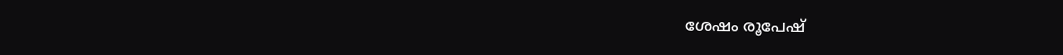ശേഷം രൂപേഷ്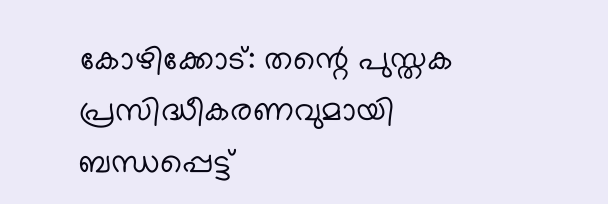കോഴിക്കോട്: തന്റെ പുസ്തക പ്രസിദ്ധീകരണവുമായി ബന്ധപ്പെട്ട്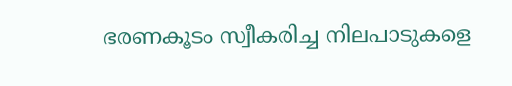ഭരണകൂടം സ്വീകരിച്ച നിലപാടുകളെ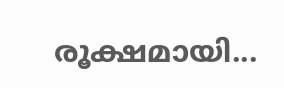രൂക്ഷമായി...